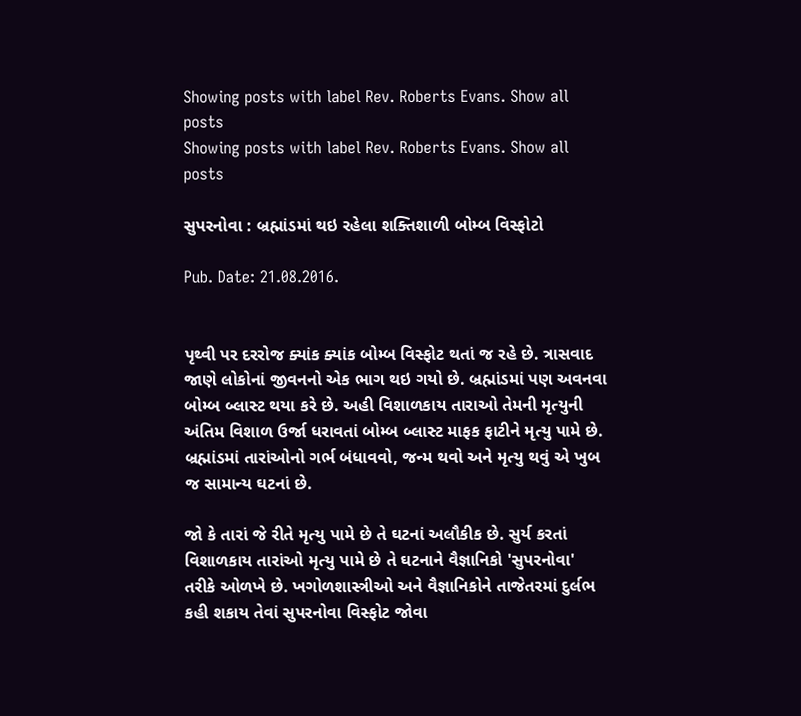Showing posts with label Rev. Roberts Evans. Show all posts
Showing posts with label Rev. Roberts Evans. Show all posts

સુપરનોવા : બ્રહ્માંડમાં થઇ રહેલા શક્તિશાળી બોમ્બ વિસ્ફોટો

Pub. Date: 21.08.2016.


પૃથ્વી પર દરરોજ ક્યાંક ક્યાંક બોમ્બ વિસ્ફોટ થતાં જ રહે છે. ત્રાસવાદ જાણે લોકોનાં જીવનનો એક ભાગ થઇ ગયો છે. બ્રહ્માંડમાં પણ અવનવા બોમ્બ બ્લાસ્ટ થયા કરે છે. અહી વિશાળકાય તારાઓ તેમની મૃત્યુની અંતિમ વિશાળ ઉર્જા ધરાવતાં બોમ્બ બ્લાસ્ટ માફક ફાટીને મૃત્યુ પામે છે. બ્રહ્માંડમાં તારાંઓનો ગર્ભ બંધાવવો, જન્મ થવો અને મૃત્યુ થવું એ ખુબ જ સામાન્ય ઘટનાં છે.

જો કે તારાં જે રીતે મૃત્યુ પામે છે તે ઘટનાં અલૌકીક છે. સુર્ય કરતાં વિશાળકાય તારાંઓ મૃત્યુ પામે છે તે ઘટનાને વૈજ્ઞાનિકો 'સુપરનોવા' તરીકે ઓળખે છે. ખગોળશાસ્ત્રીઓ અને વૈજ્ઞાનિકોને તાજેતરમાં દુર્લભ કહી શકાય તેવાં સુપરનોવા વિસ્ફોટ જોવા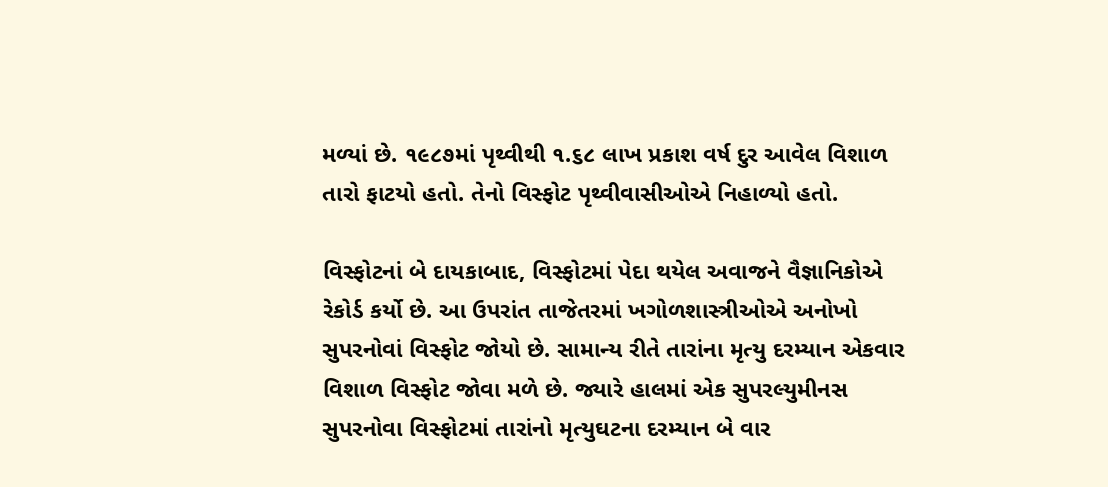મળ્યાં છે. ૧૯૮૭માં પૃથ્વીથી ૧.૬૮ લાખ પ્રકાશ વર્ષ દુર આવેલ વિશાળ તારો ફાટયો હતો. તેનો વિસ્ફોટ પૃથ્વીવાસીઓએ નિહાળ્યો હતો.

વિસ્ફોટનાં બે દાયકાબાદ, વિસ્ફોટમાં પેદા થયેલ અવાજને વૈજ્ઞાનિકોએ રેકોર્ડ કર્યો છે. આ ઉપરાંત તાજેતરમાં ખગોળશાસ્ત્રીઓએ અનોખો સુપરનોવાં વિસ્ફોટ જોયો છે. સામાન્ય રીતે તારાંના મૃત્યુ દરમ્યાન એકવાર વિશાળ વિસ્ફોટ જોવા મળે છે. જ્યારે હાલમાં એક સુપરલ્યુમીનસ સુપરનોવા વિસ્ફોટમાં તારાંનો મૃત્યુઘટના દરમ્યાન બે વાર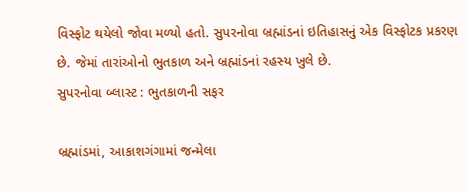વિસ્ફોટ થયેલો જોવા મળ્યો હતો. સુપરનોવા બ્રહ્માંડનાં ઇતિહાસનું એક વિસ્ફોટક પ્રકરણ છે. જેમાં તારાંઓનો ભુતકાળ અને બ્રહ્માંડનાં રહસ્ય ખુલે છે.
સુપરનોવા બ્લાસ્ટ : ભુતકાળની સફર

બ્રહ્માંડમાં, આકાશગંગામાં જન્મેલા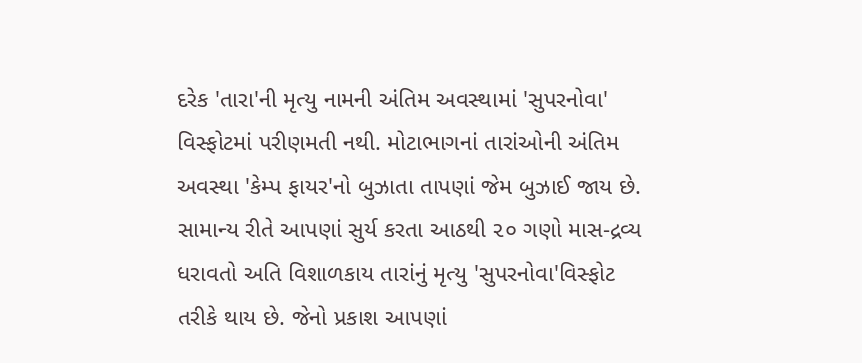દરેક 'તારા'ની મૃત્યુ નામની અંતિમ અવસ્થામાં 'સુપરનોવા' વિસ્ફોટમાં પરીણમતી નથી. મોટાભાગનાં તારાંઓની અંતિમ અવસ્થા 'કેમ્પ ફાયર'નો બુઝાતા તાપણાં જેમ બુઝાઈ જાય છે. સામાન્ય રીતે આપણાં સુર્ય કરતા આઠથી ૨૦ ગણો માસ-દ્રવ્ય ધરાવતો અતિ વિશાળકાય તારાંનું મૃત્યુ 'સુપરનોવા'વિસ્ફોટ તરીકે થાય છે. જેનો પ્રકાશ આપણાં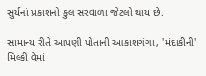સુર્યનાં પ્રકાશનો કુલ સરવાળા જેટલો થાય છે.

સામાન્ય રીતે આપણી પોતાની આકાશગંગા, 'મંદાકીની' મિલ્કી વેમાં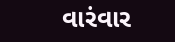વારંવાર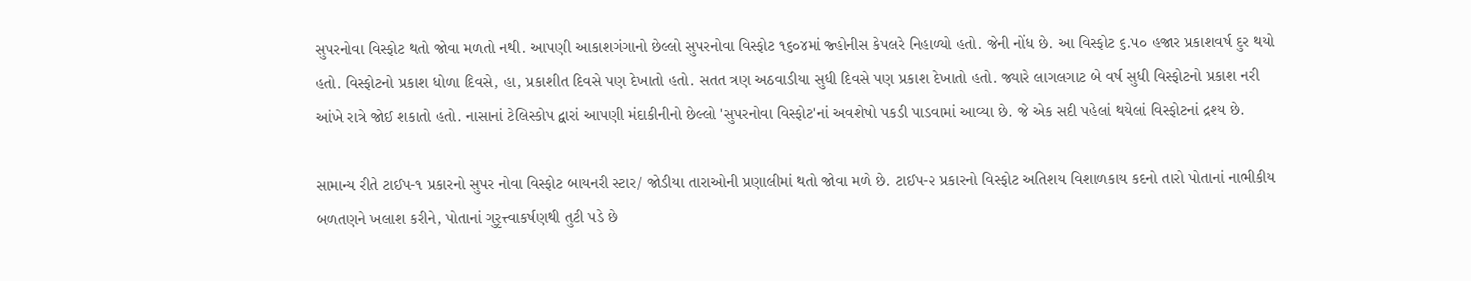સુપરનોવા વિસ્ફોટ થતો જોવા મળતો નથી. આપણી આકાશગંગાનો છેલ્લો સુપરનોવા વિસ્ફોટ ૧૬૦૪માં જ્હોનીસ કેપલરે નિહાળ્યો હતો. જેની નોંધ છે. આ વિસ્ફોટ ૬.૫૦ હજાર પ્રકાશવર્ષ દુર થયો હતો. વિસ્ફોટનો પ્રકાશ ધોળા દિવસે, હા, પ્રકાશીત દિવસે પણ દેખાતો હતો. સતત ત્રણ અઠવાડીયા સુધી દિવસે પણ પ્રકાશ દેખાતો હતો. જ્યારે લાગલગાટ બે વર્ષ સુધી વિસ્ફોટનો પ્રકાશ નરી આંખે રાત્રે જોઈ શકાતો હતો. નાસાનાં ટેલિસ્કોપ દ્વારાં આપણી મંદાકીનીનો છેલ્લો 'સુપરનોવા વિસ્ફોટ'નાં અવશેષો પકડી પાડવામાં આવ્યા છે. જે એક સદી પહેલાં થયેલાં વિસ્ફોટનાં દ્રશ્ય છે.

સામાન્ય રીતે ટાઈપ-૧ પ્રકારનો સુપર નોવા વિસ્ફોટ બાયનરી સ્ટાર/ જોડીયા તારાઓની પ્રણાલીમાં થતો જોવા મળે છે. ટાઈપ-૨ પ્રકારનો વિસ્ફોટ અતિશય વિશાળકાય કદનો તારો પોતાનાં નાભીકીય બળતણને ખલાશ કરીને, પોતાનાં ગુરૃત્ત્વાકર્ષણથી તુટી પડે છે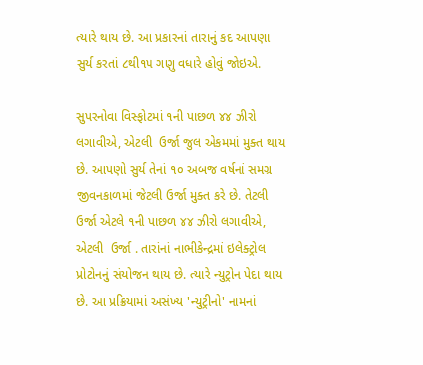ત્યારે થાય છે. આ પ્રકારનાં તારાનું કદ આપણા સુર્ય કરતાં ૮થી૧૫ ગણુ વધારે હોવું જોઇએ.

સુપરનોવા વિસ્ફોટમાં ૧ની પાછળ ૪૪ ઝીરો લગાવીએ, એટલી  ઉર્જા જુલ એકમમાં મુક્ત થાય છે. આપણો સુર્ય તેનાં ૧૦ અબજ વર્ષનાં સમગ્ર જીવનકાળમાં જેટલી ઉર્જા મુક્ત કરે છે. તેટલી ઉર્જા એટલે ૧ની પાછળ ૪૪ ઝીરો લગાવીએ, એટલી  ઉર્જા . તારાંનાં નાભીકેન્દ્રમાં ઇલેક્ટ્રોલ પ્રોટોનનું સંયોજન થાય છે. ત્યારે ન્યુટ્રોન પેદા થાય છે. આ પ્રક્રિયામાં અસંખ્ય 'ન્યુટ્રીનો' નામનાં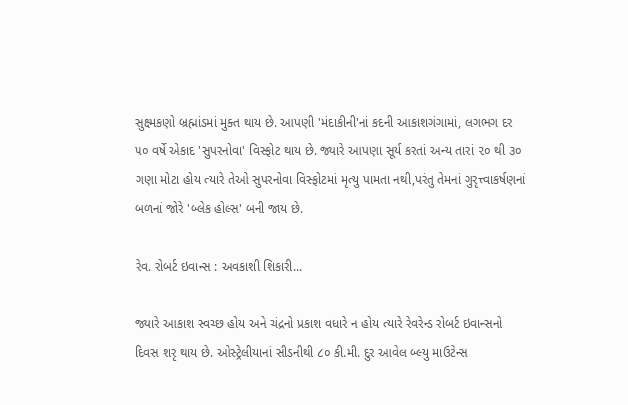સુક્ષ્મકણો બ્રહ્માંડમાં મુક્ત થાય છે. આપણી 'મંદાકીની'નાં કદની આકાશગંગામાં, લગભગ દર ૫૦ વર્ષે એકાદ 'સુપરનોવા' વિસ્ફોટ થાય છે. જ્યારે આપણા સૂર્ય કરતાં અન્ય તારાં ૨૦ થી ૩૦ ગણા મોટા હોય ત્યારે તેઓ સુપરનોવા વિસ્ફોટમાં મૃત્યુ પામતા નથી,પરંતુ તેમનાં ગુરૃત્ત્વાકર્ષણનાં બળનાં જોરે 'બ્લેક હોલ્સ' બની જાય છે.

રેવ. રોબર્ટ ઇવાન્સ : અવકાશી શિકારી...

જ્યારે આકાશ સ્વચ્છ હોય અને ચંદ્રનો પ્રકાશ વધારે ન હોય ત્યારે રેવરેન્ડ રોબર્ટ ઇવાન્સનો દિવસ શરૃ થાય છે. ઓસ્ટ્રેલીયાનાં સીડનીથી ૮૦ કી.મી. દુર આવેલ બ્લ્યુ માઉટેન્સ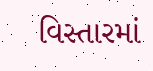વિસ્તારમાં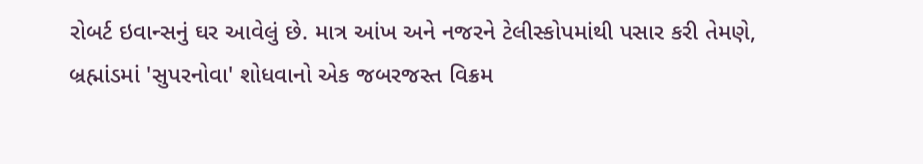રોબર્ટ ઇવાન્સનું ઘર આવેલું છે. માત્ર આંખ અને નજરને ટેલીસ્કોપમાંથી પસાર કરી તેમણે, બ્રહ્માંડમાં 'સુપરનોવા' શોધવાનો એક જબરજસ્ત વિક્રમ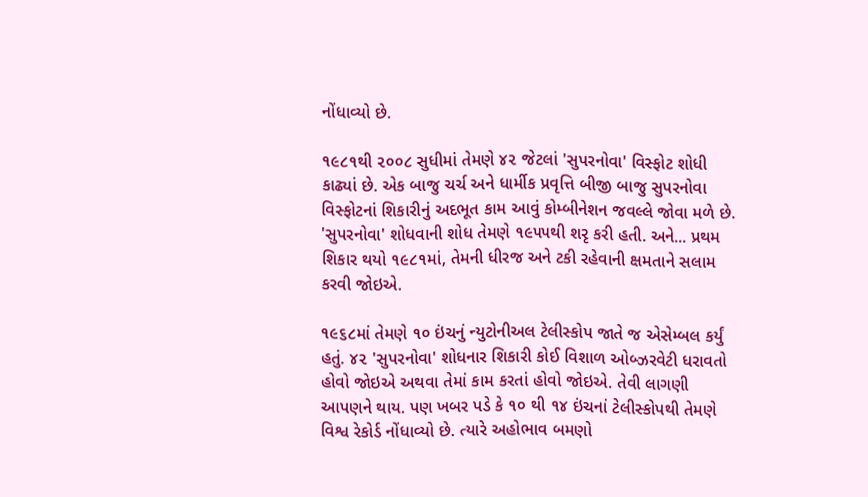નોંધાવ્યો છે.

૧૯૮૧થી ૨૦૦૮ સુધીમાં તેમણે ૪૨ જેટલાં 'સુપરનોવા' વિસ્ફોટ શોધી કાઢ્યાં છે. એક બાજુ ચર્ચ અને ધાર્મીક પ્રવૃત્તિ બીજી બાજુ સુપરનોવા વિસ્ફોટનાં શિકારીનું અદભૂત કામ આવું કોમ્બીનેશન જવલ્લે જોવા મળે છે. 'સુપરનોવા' શોધવાની શોધ તેમણે ૧૯૫૫થી શરૃ કરી હતી. અને... પ્રથમ શિકાર થયો ૧૯૮૧માં, તેમની ધીરજ અને ટકી રહેવાની ક્ષમતાને સલામ કરવી જોઇએ.

૧૯૬૮માં તેમણે ૧૦ ઇંચનું ન્યુટોનીઅલ ટેલીસ્કોપ જાતે જ એસેમ્બલ કર્યું હતું. ૪૨ 'સુપરનોવા' શોધનાર શિકારી કોઈ વિશાળ ઓબ્ઝરવેટી ધરાવતો હોવો જોઇએ અથવા તેમાં કામ કરતાં હોવો જોઇએ. તેવી લાગણી આપણને થાય. પણ ખબર પડે કે ૧૦ થી ૧૪ ઇંચનાં ટેલીસ્કોપથી તેમણે વિશ્વ રેકોર્ડ નોંધાવ્યો છે. ત્યારે અહોભાવ બમણો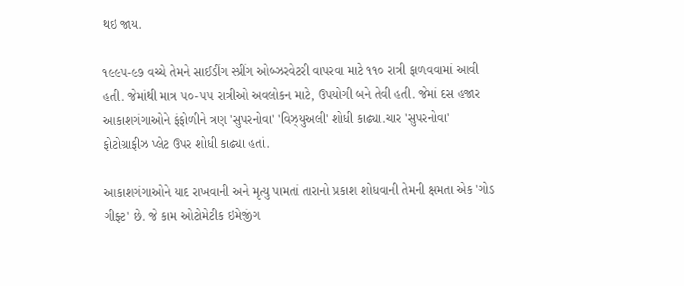થઇ જાય.

૧૯૯૫-૯૭ વચ્ચે તેમને સાઈડીંગ સ્પ્રીંગ ઓબ્ઝરવેટરી વાપરવા માટે ૧૧૦ રાત્રી ફાળવવામાં આવી હતી. જેમાંથી માત્ર ૫૦-૫૫ રાત્રીઓ અવલોકન માટે, ઉપયોગી બને તેવી હતી. જેમાં દસ હજાર આકાશગંગાઓને ફંફોળીને ત્રણ 'સુપરનોવા' 'વિઝ્યુઅલી' શોધી કાઢ્યા.ચાર 'સુપરનોવા' ફોટોગ્રાફીઝ પ્લેટ ઉપર શોધી કાઢ્યા હતાં.

આકાશગંગાઓને યાદ રાખવાની અને મૃત્યુ પામતાં તારાનો પ્રકાશ શોધવાની તેમની ક્ષમતા એક 'ગોડ ગીફ્ટ' છે. જે કામ ઓટોમેટીક ઇમેજીંગ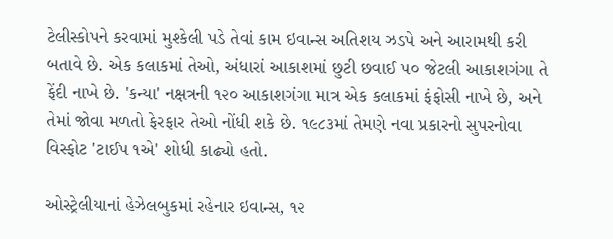ટેલીસ્કોપને કરવામાં મુશ્કેલી પડે તેવાં કામ ઇવાન્સ અતિશય ઝડપે અને આરામથી કરી બતાવે છે. એક કલાકમાં તેઓ, અંધારાં આકાશમાં છુટી છવાઈ ૫૦ જેટલી આકાશગંગા તે ફેંદી નાખે છે. 'કન્યા' નક્ષત્રની ૧૨૦ આકાશગંગા માત્ર એક કલાકમાં ફંફોસી નાખે છે, અને  તેમાં જોવા મળતો ફેરફાર તેઓ નોંધી શકે છે. ૧૯૮૩માં તેમણે નવા પ્રકારનો સુપરનોવા વિસ્ફોટ 'ટાઈપ ૧એ' શોધી કાઢ્યો હતો.

ઓસ્ટ્રેલીયાનાં હેઝેલબુકમાં રહેનાર ઇવાન્સ, ૧૨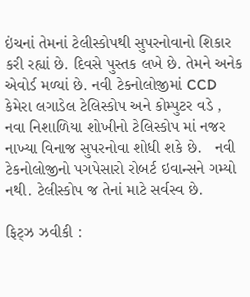ઇંચનાં તેમનાં ટેલીસ્કોપથી સુપરનોવાનો શિકાર કરી રહ્યાં છે. દિવસે પુસ્તક લખે છે. તેમને અનેક એવોર્ડ મળ્યાં છે. નવી ટેકનોલોજીમાં CCD કેમેરા લગાડેલ ટેલિસ્કોપ અને કોમ્પુટર વડે , નવા નિશાળિયા શોખીનો ટેલિસ્કોપ માં નજર નાખ્યા વિનાજ સુપરનોવા શોધી શકે છે.   નવી ટેકનોલોજીનો પગપેસારો રોબર્ટ ઇવાન્સને ગમ્યો નથી. ટેલીસ્કોપ જ તેનાં માટે સર્વસ્વ છે.

ફિટ્ઝ ઝવીકી :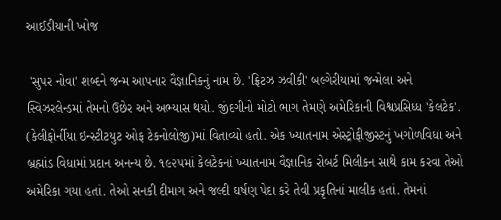આઈડીયાની ખોજ

 'સુપર નોવા' શબ્દને જન્મ આપનાર વૈજ્ઞાનિકનું નામ છે. 'ફ્રિટઝ ઝવીકી' બલ્ગેરીયામાં જન્મેલા અને સ્વિઝરલેન્ડમાં તેમનો ઉછેર અને અભ્યાસ થયો. જીંદગીનો મોટો ભાગ તેમણે અમેરિકાની વિશ્વપ્રસિધ્ધ 'કેલટેક'. (કેલીફોર્નીયા ઇન્સ્ટીટયુટ ઓફ ટેકનોલોજી)માં વિતાવ્યો હતો. એક ખ્યાતનામ એસ્ટ્રોફીજીસ્ટનું ખગોળવિધા અને બ્રહ્માંડ વિધામાં પ્રદાન અનન્ય છે. ૧૯૨૫માં કેલટેકનાં ખ્યાતનામ વૈજ્ઞાનિક રોબર્ટ મિલીકન સાથે કામ કરવા તેઓ અમેરિકા ગયા હતાં. તેઓ સનકી દીમાગ અને જલ્દી ઘર્ષણ પેદા કરે તેવી પ્રકૃતિનાં માલીક હતાં. તેમનાં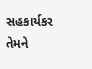સહકાર્યકર તેમને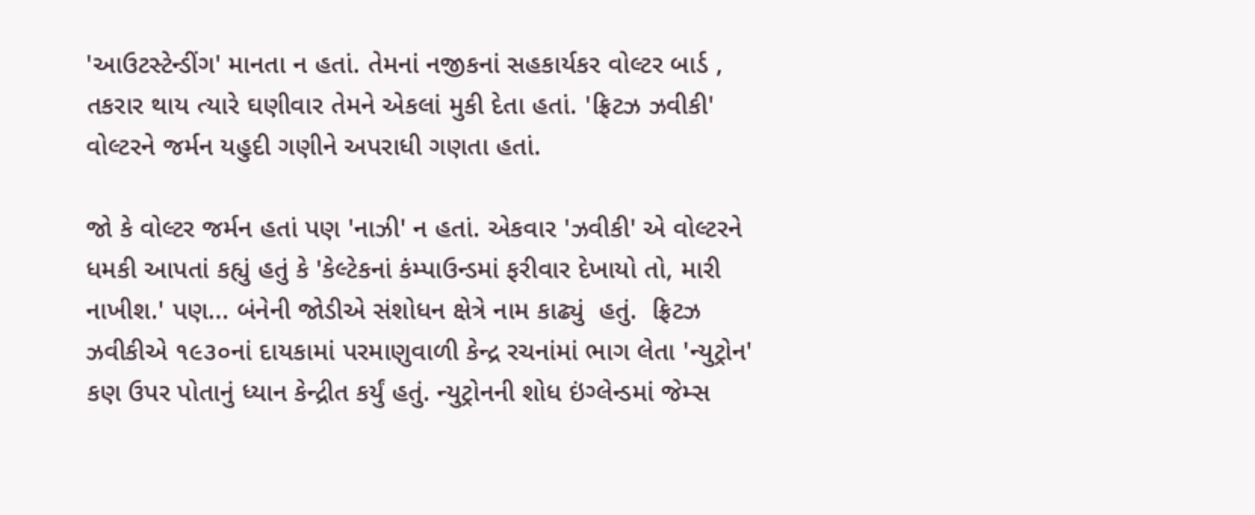'આઉટસ્ટેન્ડીંગ' માનતા ન હતાં. તેમનાં નજીકનાં સહકાર્યકર વોલ્ટર બાર્ડ , તકરાર થાય ત્યારે ઘણીવાર તેમને એકલાં મુકી દેતા હતાં. 'ફ્રિટઝ ઝવીકી' વોલ્ટરને જર્મન યહુદી ગણીને અપરાધી ગણતા હતાં.

જો કે વોલ્ટર જર્મન હતાં પણ 'નાઝી' ન હતાં. એકવાર 'ઝવીકી' એ વોલ્ટરને ધમકી આપતાં કહ્યું હતું કે 'કેલ્ટેકનાં કંમ્પાઉન્ડમાં ફરીવાર દેખાયો તો, મારી નાખીશ.' પણ... બંનેની જોડીએ સંશોધન ક્ષેત્રે નામ કાઢ્યું  હતું.  ફ્રિટઝ ઝવીકીએ ૧૯૩૦નાં દાયકામાં પરમાણુવાળી કેન્દ્ર રચનાંમાં ભાગ લેતા 'ન્યુટ્રોન' કણ ઉપર પોતાનું ધ્યાન કેન્દ્રીત કર્યું હતું. ન્યુટ્રોનની શોધ ઇંગ્લેન્ડમાં જેમ્સ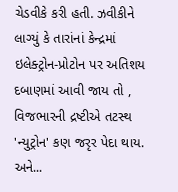ચેડવીકે કરી હતી. ઝવીકીને લાગ્યું કે તારાંનાં કેન્દ્રમાં ઇલેક્ટ્રોન-પ્રોટોન પર અતિશય દબાણમાં આવી જાય તો ,  વિજભારની દ્રષ્ટીએ તટસ્થ 'ન્યુટ્રોન' કણ જરૃર પેદા થાય. અને...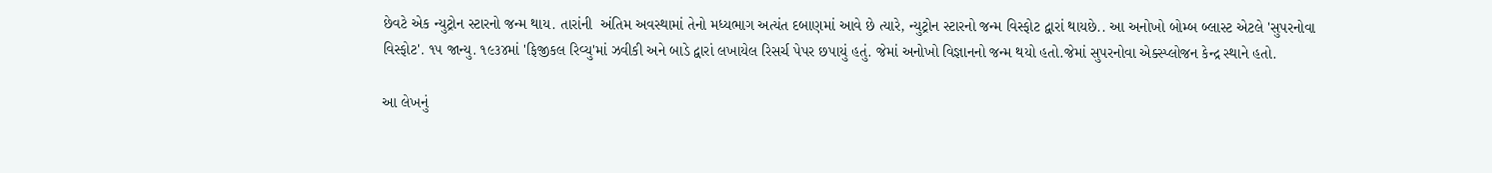છેવટે એક ન્યુટ્રોન સ્ટારનો જન્મ થાય. તારાંની  અંતિમ અવસ્થામાં તેનો મધ્યભાગ અત્યંત દબાણમાં આવે છે ત્યારે, ન્યુટ્રોન સ્ટારનો જન્મ વિસ્ફોટ દ્વારાં થાયછે.. આ અનોખો બોમ્બ બ્લાસ્ટ એટલે 'સુપરનોવા વિસ્ફોટ'. ૧૫ જાન્યુ. ૧૯૩૪માં 'ફિજીકલ રિવ્યુ'માં ઝવીકી અને બાડે દ્વારાં લખાયેલ રિસર્ચ પેપર છપાયું હતું. જેમાં અનોખો વિજ્ઞાનનો જન્મ થયો હતો.જેમાં સુપરનોવા એક્સ્પ્લોજન કેન્દ્ર સ્થાને હતો.

આ લેખનું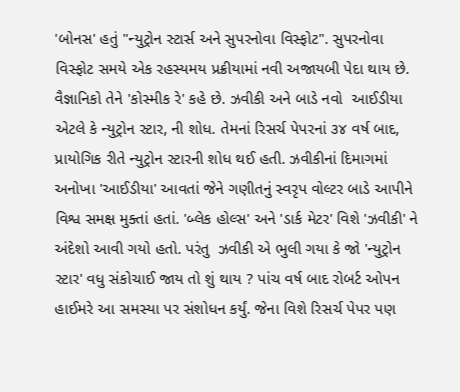'બોનસ' હતું "ન્યુટ્રોન સ્ટાર્સ અને સુપરનોવા વિસ્ફોટ". સુપરનોવા વિસ્ફોટ સમયે એક રહસ્યમય પ્રક્રીયામાં નવી અજાયબી પેદા થાય છે. વૈજ્ઞાનિકો તેને 'કોસ્મીક રે' કહે છે. ઝવીકી અને બાડે નવો  આઈડીયા એટલે કે ન્યુટ્રોન સ્ટાર, ની શોધ. તેમનાં રિસર્ચ પેપરનાં ૩૪ વર્ષ બાદ, પ્રાયોગિક રીતે ન્યુટ્રોન સ્ટારની શોધ થઈ હતી. ઝવીકીનાં દિમાગમાં અનોખા 'આઈડીયા' આવતાં જેને ગણીતનું સ્વરૃપ વોલ્ટર બાડે આપીને વિશ્વ સમક્ષ મુક્તાં હતાં. 'બ્લેક હોલ્સ' અને 'ડાર્ક મેટર' વિશે 'ઝવીકી' ને અંદેશો આવી ગયો હતો. પરંતુ  ઝવીકી એ ભુલી ગયા કે જો 'ન્યુટ્રોન સ્ટાર' વધુ સંકોચાઈ જાય તો શું થાય ? પાંચ વર્ષ બાદ રોબર્ટ ઓપન હાઈમરે આ સમસ્યા પર સંશોધન કર્યું. જેના વિશે રિસર્ચ પેપર પણ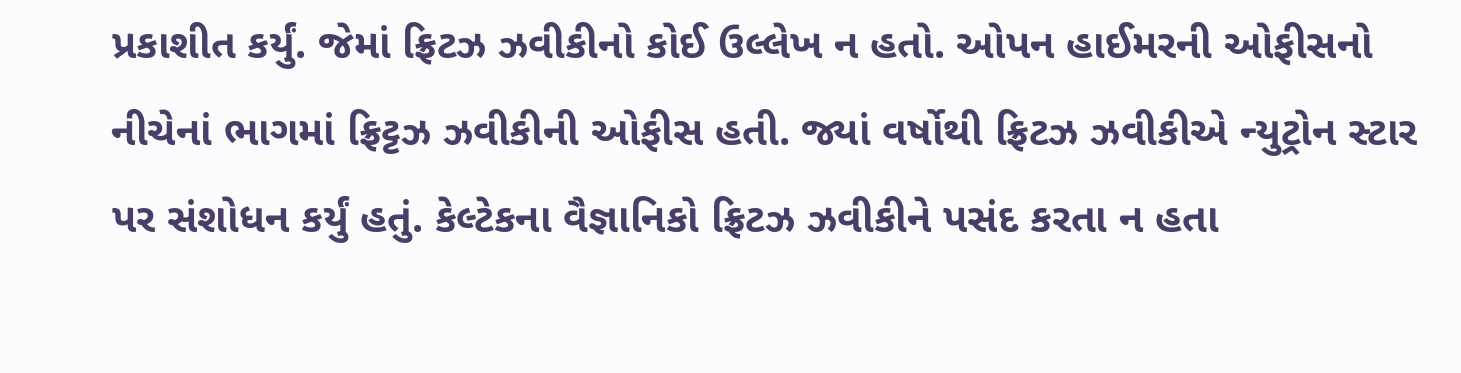પ્રકાશીત કર્યું. જેમાં ફ્રિટઝ ઝવીકીનો કોઈ ઉલ્લેખ ન હતો. ઓપન હાઈમરની ઓફીસનો નીચેનાં ભાગમાં ફ્રિટ્ટઝ ઝવીકીની ઓફીસ હતી. જ્યાં વર્ષોથી ફ્રિટઝ ઝવીકીએ ન્યુટ્રોન સ્ટાર પર સંશોધન કર્યું હતું. કેલ્ટેકના વૈજ્ઞાનિકો ફ્રિટઝ ઝવીકીને પસંદ કરતા ન હતા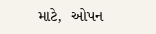માટે,  ઓપન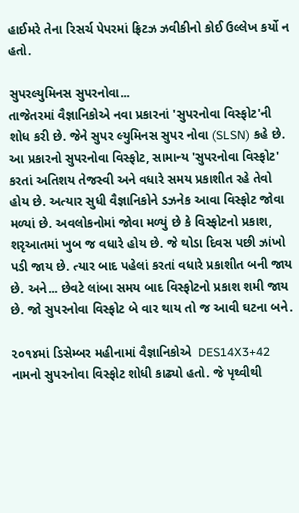હાઈમરે તેના રિસર્ચ પેપરમાં ફ્રિટઝ ઝવીકીનો કોઈ ઉલ્લેખ કર્યો ન હતો.

સુપરલ્યુમિનસ સુપરનોવા...
તાજેતરમાં વૈજ્ઞાનિકોએ નવા પ્રકારનાં 'સુપરનોવા વિસ્ફોટ'ની શોધ કરી છે. જેને સુપર લ્યુમિનસ સુપર નોવા (SLSN) કહે છે. આ પ્રકારનો સુપરનોવા વિસ્ફોટ, સામાન્ય 'સુપરનોવા વિસ્ફોટ' કરતાં અતિશય તેજસ્વી અને વધારે સમય પ્રકાશીત રહે તેવો હોય છે. અત્યાર સુધી વૈજ્ઞાનિકોને ડઝનેક આવા વિસ્ફોટ જોવા મળ્યાં છે. અવલોકનોમાં જોવા મળ્યું છે કે વિસ્ફોટનો પ્રકાશ, શરૃઆતમાં ખુબ જ વધારે હોય છે. જે થોડા દિવસ પછી ઝાંખો પડી જાય છે. ત્યાર બાદ પહેલાં કરતાં વધારે પ્રકાશીત બની જાય છે. અને... છેવટે લાંબા સમય બાદ વિસ્ફોટનો પ્રકાશ શમી જાય છે. જો સુપરનોવા વિસ્ફોટ બે વાર થાય તો જ આવી ઘટના બને.

૨૦૧૪માં ડિસેમ્બર મહીનામાં વૈજ્ઞાનિકોએ  DES14X3+42 નામનો સુપરનોવા વિસ્ફોટ શોધી કાઢ્યો હતો. જે પૃથ્વીથી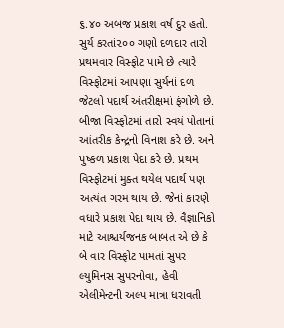૬.૪૦ અબજ પ્રકાશ વર્ષ દુર હતો. સુર્ય કરતાં૨૦૦ ગણો દળદાર તારો પ્રથમવાર વિસ્ફોટ પામે છે ત્યારે વિસ્ફોટમાં આપણા સુર્યનાં દળ જેટલો પદાર્થ અંતરીક્ષમાં ફંગોળે છે. બીજા વિસ્ફોટમાં તારો સ્વયં પોતાનાં આંતરીક કેન્દ્રનો વિનાશ કરે છે. અને પુષ્કળ પ્રકાશ પેદા કરે છે. પ્રથમ વિસ્ફોટમાં મુક્ત થયેલ પદાર્થ પણ અત્યંત ગરમ થાય છે. જેનાં કારણે વધારે પ્રકાશ પેદા થાય છે. વૈજ્ઞાનિકો માટે આશ્ચર્યજનક બાબત એ છે કે બે વાર વિસ્ફોટ પામતાં સુપર લ્યુમિનસ સુપરનોવા, હેવી એલીમેન્ટની અલ્પ માત્રા ધરાવતી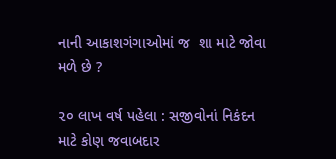નાની આકાશગંગાઓમાં જ  શા માટે જોવા મળે છે ?

૨૦ લાખ વર્ષ પહેલા : સજીવોનાં નિકંદન માટે કોણ જવાબદાર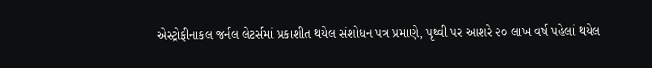એસ્ટ્રોફીનાકલ જર્નલ લેટર્સમાં પ્રકાશીત થયેલ સંશોધન પત્ર પ્રમાણે, પૃથ્વી પર આશરે ૨૦ લાખ વર્ષ પહેલાં થયેલ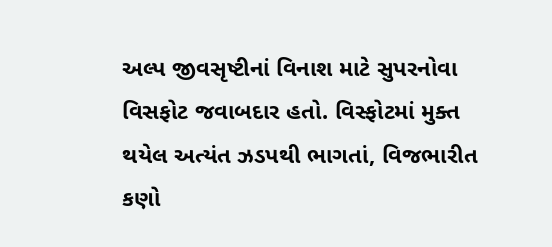અલ્પ જીવસૃષ્ટીનાં વિનાશ માટે સુપરનોવા વિસફોટ જવાબદાર હતો. વિસ્ફોટમાં મુક્ત થયેલ અત્યંત ઝડપથી ભાગતાં, વિજભારીત કણો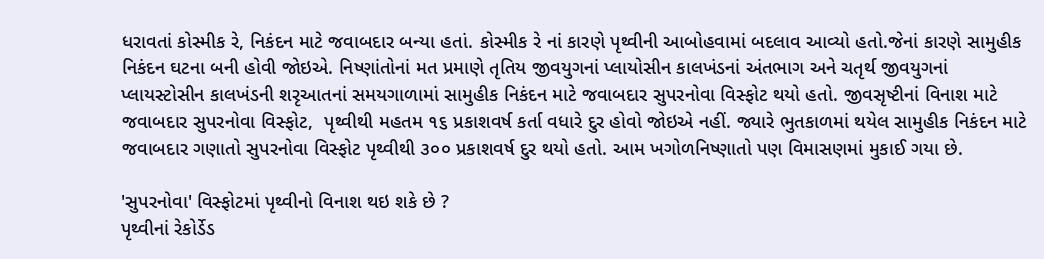ધરાવતાં કોસ્મીક રે, નિકંદન માટે જવાબદાર બન્યા હતાં. કોસ્મીક રે નાં કારણે પૃથ્વીની આબોહવામાં બદલાવ આવ્યો હતો.જેનાં કારણે સામુહીક નિકંદન ઘટના બની હોવી જોઇએ. નિષ્ણાંતોનાં મત પ્રમાણે તૃતિય જીવયુગનાં પ્લાયોસીન કાલખંડનાં અંતભાગ અને ચતૃર્થ જીવયુગનાં પ્લાયસ્ટોસીન કાલખંડની શરૃઆતનાં સમયગાળામાં સામુહીક નિકંદન માટે જવાબદાર સુપરનોવા વિસ્ફોટ થયો હતો. જીવસૃષ્ટીનાં વિનાશ માટે જવાબદાર સુપરનોવા વિસ્ફોટ,  પૃથ્વીથી મહતમ ૧૬ પ્રકાશવર્ષ કર્તા વધારે દુર હોવો જોઇએ નહીં. જ્યારે ભુતકાળમાં થયેલ સામુહીક નિકંદન માટે જવાબદાર ગણાતો સુપરનોવા વિસ્ફોટ પૃથ્વીથી ૩૦૦ પ્રકાશવર્ષ દુર થયો હતો. આમ ખગોળનિષ્ણાતો પણ વિમાસણમાં મુકાઈ ગયા છે.

'સુપરનોવા' વિસ્ફોટમાં પૃથ્વીનો વિનાશ થઇ શકે છે ?
પૃથ્વીનાં રેકોર્ડેડ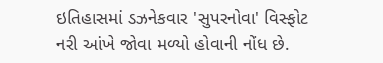ઇતિહાસમાં ડઝનેકવાર 'સુપરનોવા' વિસ્ફોટ નરી આંખે જોવા મળ્યો હોવાની નોંધ છે.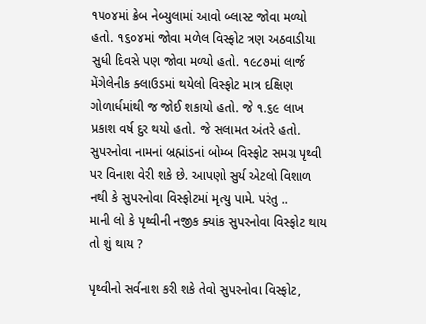૧૫૦૪માં ક્રેબ નેબ્યુલામાં આવો બ્લાસ્ટ જોવા મળ્યો હતો. ૧૬૦૪માં જોવા મળેલ વિસ્ફોટ ત્રણ અઠવાડીયા સુધી દિવસે પણ જોવા મળ્યો હતો. ૧૯૮૭માં લાર્જ મેંગેલેનીક ક્લાઉડમાં થયેલો વિસ્ફોટ માત્ર દક્ષિણ ગોળાર્ધમાંથી જ જોઈ શકાયો હતો. જે ૧.૬૯ લાખ પ્રકાશ વર્ષ દુર થયો હતો. જે સલામત અંતરે હતો. સુપરનોવા નામનાં બ્રહ્માંડનાં બોમ્બ વિસ્ફોટ સમગ્ર પૃથ્વી પર વિનાશ વેરી શકે છે. આપણો સુર્ય એટલો વિશાળ નથી કે સુપરનોવા વિસ્ફોટમાં મૃત્યુ પામે. પરંતુ ..
માની લો કે પૃથ્વીની નજીક ક્યાંક સુપરનોવા વિસ્ફોટ થાય તો શું થાય ?

પૃથ્વીનો સર્વનાશ કરી શકે તેવો સુપરનોવા વિસ્ફોટ,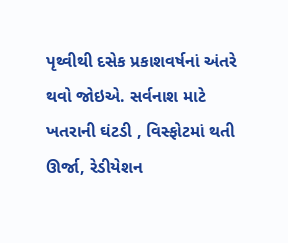પૃથ્વીથી દસેક પ્રકાશવર્ષનાં અંતરે થવો જોઇએ. સર્વનાશ માટે ખતરાની ઘંટડી , વિસ્ફોટમાં થતી ઊર્જા, રેડીયેશન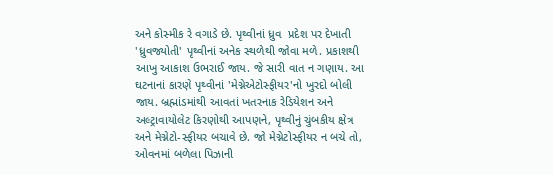અને કોસ્મીક રે વગાડે છે. પૃથ્વીનાં ધ્રુવ  પ્રદેશ પર દેખાતી 'ધ્રુવજ્યોતી' પૃથ્વીનાં અનેક સ્થળેથી જોવા મળે. પ્રકાશથી આખુ આકાશ ઉભરાઈ જાય. જે સારી વાત ન ગણાય. આ ઘટનાનાં કારણે પૃથ્વીનાં 'મેગ્નેએટોસ્ફીયર'નો ખુરદો બોલી જાય. બ્રહ્માંડમાંથી આવતાં ખતરનાક રેડિયેશન અને અલ્ટ્રાવાયોલેટ કિરણોથી આપણને, પૃથ્વીનું ચુંબકીય ક્ષેત્ર અને મેગ્નેટો-સ્ફીયર બચાવે છે. જો મેગ્નેટોસ્ફીયર ન બચે તો, ઓવનમાં બળેલા પિઝાની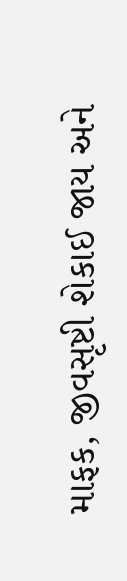માફક, જીવસૃષ્ટી શેકાઈ જાય અને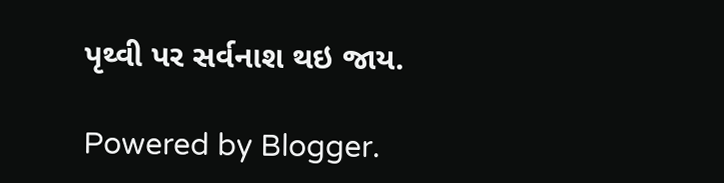પૃથ્વી પર સર્વનાશ થઇ જાય.

Powered by Blogger.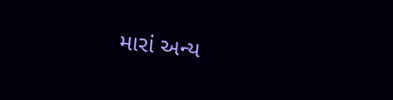મારાં અન્ય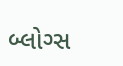બ્લોગ્સ